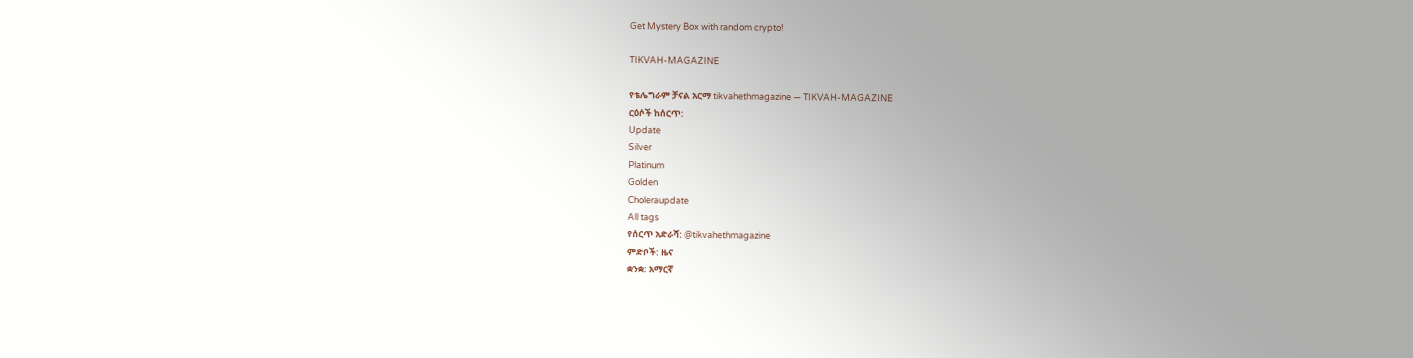Get Mystery Box with random crypto!

TIKVAH-MAGAZINE

የቴሌግራም ቻናል አርማ tikvahethmagazine — TIKVAH-MAGAZINE
ርዕሶች ከሰርጥ:
Update
Silver
Platinum
Golden
Choleraupdate
All tags
የሰርጥ አድራሻ: @tikvahethmagazine
ምድቦች: ዜና
ቋንቋ: አማርኛ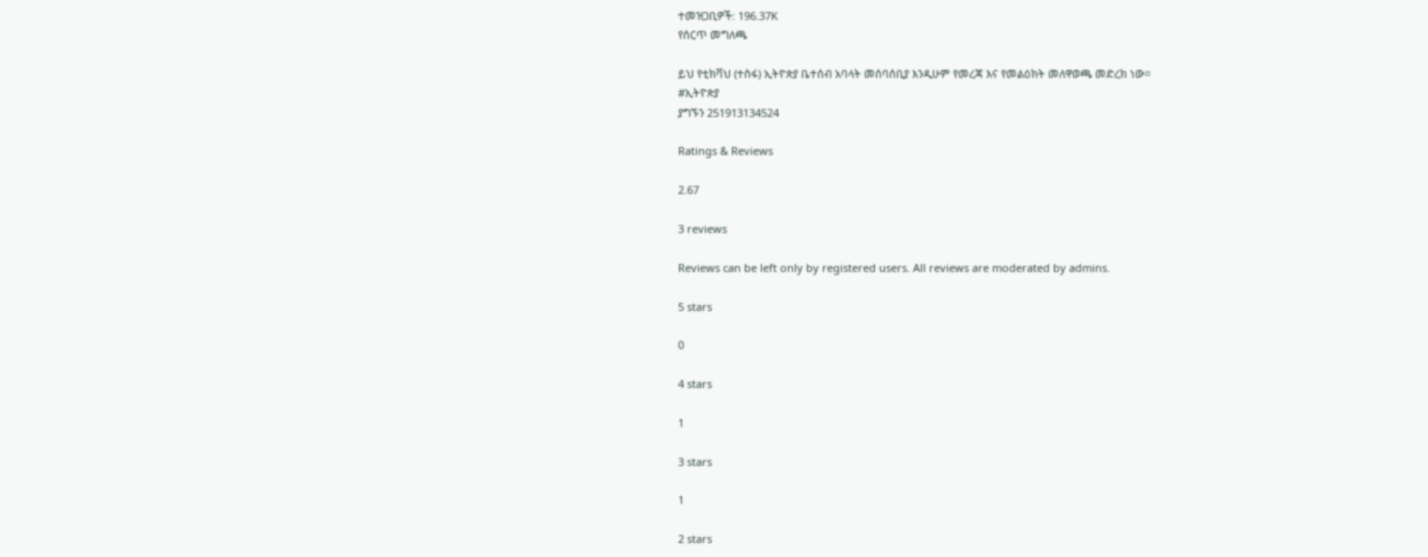ተመዝጋቢዎች: 196.37K
የሰርጥ መግለጫ

ይህ የቲክቫህ (ተስፋ) ኢትዮጵያ ቤተሰብ አባላት መሰባሰቢያ እንዲሁም የመረጃ እና የመልዕክት መለዋወጫ መድረክ ነው።
#ኢትዮጵያ
ያግኙን 251913134524

Ratings & Reviews

2.67

3 reviews

Reviews can be left only by registered users. All reviews are moderated by admins.

5 stars

0

4 stars

1

3 stars

1

2 stars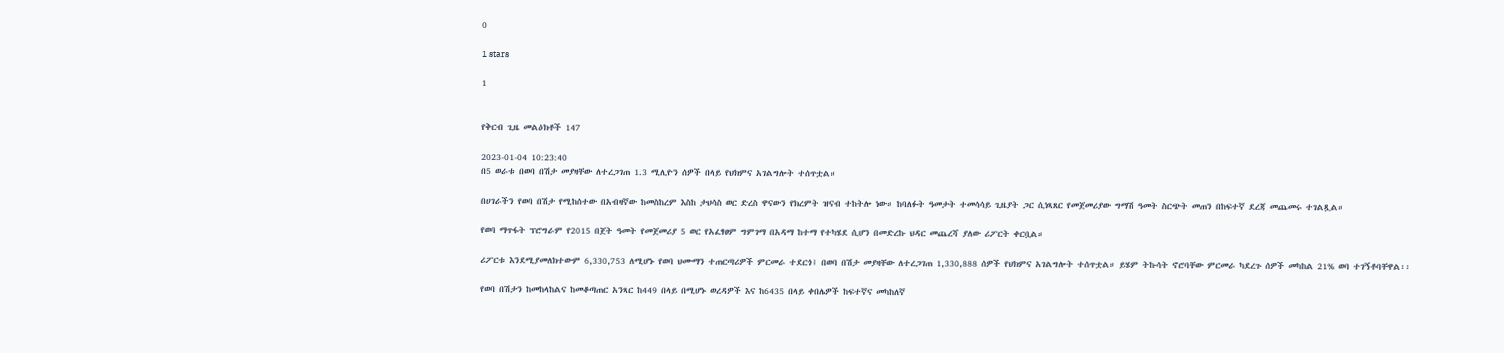0

1 stars

1


የቅርብ ጊዜ መልዕክቶች 147

2023-01-04 10:23:40
በ5 ወራቱ በወባ በሽታ መያዛቸው ለተረጋገጠ 1.3 ሚሊዮን ሰዎች በላይ የህክምና አገልግሎት ተሰጥቷል።

በሀገራችን የወባ በሽታ የሚከሰተው በአብዛኛው ከመስከረም እስከ ታህሳስ ወር ድረስ ዋናውን የክረምት ዝናብ ተከትሎ ነው። ከባለፉት ዓመታት ተመሳሳይ ጊዜያት ጋር ሲነጻጸር የመጀመሪያው ግማሽ ዓመት ስርጭት መጠን በከፍተኛ ደረጃ መጨመሩ ተገልጿል።

የወባ ማጥፋት ፕሮግራም የ2015 በጀት ዓመት የመጀመሪያ 5 ወር የአፈፃፀም ግምገማ በአዳማ ከተማ የተካሄደ ሲሆን በመድረኩ ህዳር መጨረሻ ያለው ሪፖርት ቀርቧል።

ሪፖርቱ እንደሚያመለክተውም 6,330,753 ለሚሆኑ የወባ ህሙማን ተጠርጣሪዎች ምርመራ ተደርጎ፤ በወባ በሽታ መያዛቸው ለተረጋገጠ 1,330,888 ሰዎች የህክምና አገልግሎት ተሰጥቷል። ይሄም ትኩሳት ኖሮባቸው ምርመራ ካደረጉ ሰዎች መካከል 21% ወባ ተገኝቶባቸዋል፡፡

የወባ በሽታን ከመከላከልና ከመቆጣጠር አንጻር ከ449 በላይ በሚሆኑ ወረዳዎች እና ከ6435 በላይ ቀበሌዎች ከፍተኛና መካከለኛ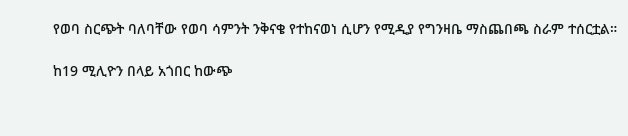የወባ ስርጭት ባለባቸው የወባ ሳምንት ንቅናቄ የተከናወነ ሲሆን የሚዲያ የግንዛቤ ማስጨበጫ ስራም ተሰርቷል።

ከ19 ሚሊዮን በላይ አጎበር ከውጭ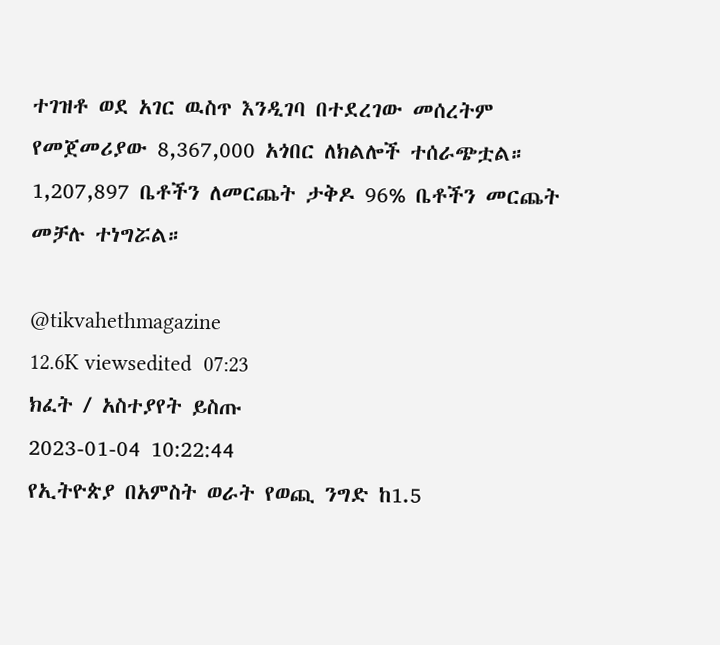ተገዝቶ ወደ አገር ዉስጥ እንዲገባ በተደረገው መሰረትም የመጀመሪያው 8,367,000 አጎበር ለክልሎች ተሰራጭቷል። 1,207,897 ቤቶችን ለመርጨት ታቅዶ 96% ቤቶችን መርጨት መቻሉ ተነግሯል።

@tikvahethmagazine
12.6K viewsedited  07:23
ክፈት / አስተያየት ይስጡ
2023-01-04 10:22:44
የኢትዮጵያ በአምስት ወራት የወጪ ንግድ ከ1.5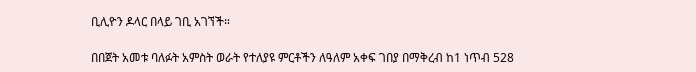ቢሊዮን ዶላር በላይ ገቢ አገኘች።

በበጀት አመቱ ባለፉት አምስት ወራት የተለያዩ ምርቶችን ለዓለም አቀፍ ገበያ በማቅረብ ከ1 ነጥብ 528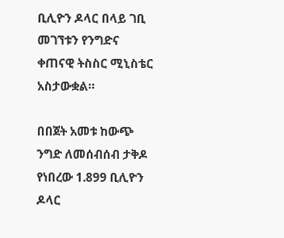ቢሊዮን ዶላር በላይ ገቢ መገኘቱን የንግድና ቀጠናዊ ትስስር ሚኒስቴር አስታውቋል።

በበጀት አመቱ ከውጭ ንግድ ለመሰብሰብ ታቅዶ የነበረው 1.899 ቢሊዮን ዶላር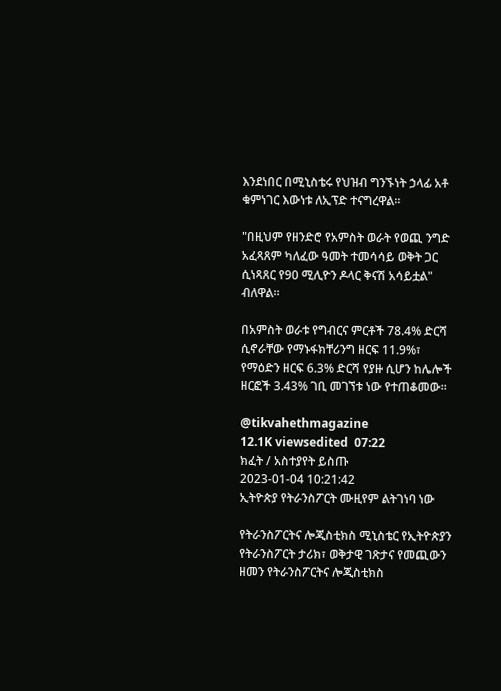እንደነበር በሚኒስቴሩ የህዝብ ግንኙነት ኃላፊ አቶ ቁምነገር እውነቱ ለኢፕድ ተናግረዋል።

"በዚህም የዘንድሮ የአምስት ወራት የወጪ ንግድ አፈጻጸም ካለፈው ዓመት ተመሳሳይ ወቅት ጋር ሲነጻጸር የ90 ሚሊዮን ዶላር ቅናሽ አሳይቷል" ብለዋል።

በአምስት ወራቱ የግብርና ምርቶች 78.4% ድርሻ ሲኖራቸው የማኑፋክቸሪንግ ዘርፍ 11.9%፣ የማዕድን ዘርፍ 6.3% ድርሻ የያዙ ሲሆን ከሌሎች ዘርፎች 3.43% ገቢ መገኘቱ ነው የተጠቆመው።

@tikvahethmagazine
12.1K viewsedited  07:22
ክፈት / አስተያየት ይስጡ
2023-01-04 10:21:42
ኢትዮጵያ የትራንስፖርት ሙዚየም ልትገነባ ነው

የትራንስፖርትና ሎጂስቲክስ ሚኒስቴር የኢትዮጵያን የትራንስፖርት ታሪክ፣ ወቅታዊ ገጽታና የመጪውን ዘመን የትራንስፖርትና ሎጂስቲክስ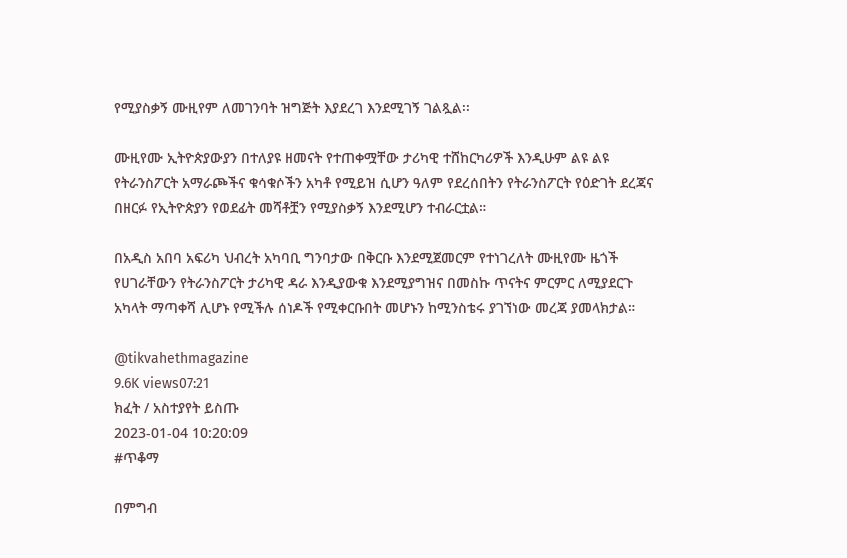የሚያስቃኝ ሙዚየም ለመገንባት ዝግጅት እያደረገ እንደሚገኝ ገልጿል፡፡

ሙዚየሙ ኢትዮጵያውያን በተለያዩ ዘመናት የተጠቀሟቸው ታሪካዊ ተሸከርካሪዎች እንዲሁም ልዩ ልዩ የትራንስፖርት አማራጮችና ቁሳቁሶችን አካቶ የሚይዝ ሲሆን ዓለም የደረሰበትን የትራንስፖርት የዕድገት ደረጃና በዘርፉ የኢትዮጵያን የወደፊት መሻቶቿን የሚያስቃኝ እንደሚሆን ተብራርቷል።

በአዲስ አበባ አፍሪካ ህብረት አካባቢ ግንባታው በቅርቡ እንደሚጀመርም የተነገረለት ሙዚየሙ ዜጎች የሀገራቸውን የትራንስፖርት ታሪካዊ ዳራ እንዲያውቁ እንደሚያግዝና በመስኩ ጥናትና ምርምር ለሚያደርጉ አካላት ማጣቀሻ ሊሆኑ የሚችሉ ሰነዶች የሚቀርቡበት መሆኑን ከሚንስቴሩ ያገኘነው መረጃ ያመላክታል።

@tikvahethmagazine
9.6K views07:21
ክፈት / አስተያየት ይስጡ
2023-01-04 10:20:09
#ጥቆማ

በምግብ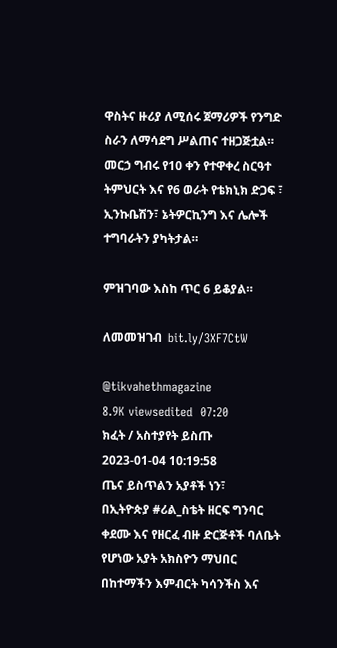ዋስትና ዙሪያ ለሚሰሩ ጀማሪዎች የንግድ ስራን ለማሳደግ ሥልጠና ተዘጋጅቷል። መርኃ ግብሩ የ10 ቀን የተዋቀረ ስርዓተ ትምህርት እና የ6 ወራት የቴክኒክ ድጋፍ ፣ ኢንኩቤሽን፣ ኔትዎርኪንግ እና ሌሎች ተግባራትን ያካትታል።

ምዝገባው እስከ ጥር 6 ይቆያል።

ለመመዝገብ  bit.ly/3XF7CtW

@tikvahethmagazine
8.9K viewsedited  07:20
ክፈት / አስተያየት ይስጡ
2023-01-04 10:19:58
ጤና ይስጥልን አያቶች ነን፣
በኢትዮጵያ #ሪል_ስቴት ዘርፍ ግንባር ቀደሙ እና የዘርፈ ብዙ ድርጅቶች ባለቤት የሆነው አያት አክስዮን ማህበር በከተማችን እምብርት ካሳንችስ እና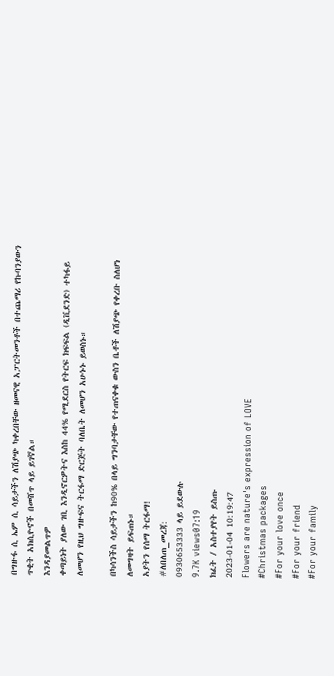በግዙፋ ሲ ኤም ሲ ሳይታችን ለሽያጭ ካቀረበቸው ዘመናዊ አፓርትመንቶች በተጨማሪ የኩባንያውን ጥቂት አክሲዮኖች በመሸጥ ላይ ይገኛል።
እንዳያመልጥዎ
ቀጣይነት ያለው ገቢ እንዲኖርዎትና እስከ 44% የሚደርስ የትርፍ ክፍፍል (ዲቪደንድ) ተካፋይ ለመሆን የዚህ ግዙፍና ትርፋማ ድርጅት ባለቤት ለመሆን አሁኑኑ ይወስኑ።

በካሳንችስ ሳይታችን ከ90% በላይ ግንባታቸው የተጠናቀቁ ውስን ቤቶች ለሽያጭ የቀረቡ ስለሆነ ለመግዛት ይፍጠኑ።
አያትን የሰማ ትርፋማ!
#ለበለጠ_መረጃ:
0930653333 ላይ ይደውሉ
9.7K views07:19
ክፈት / አስተያየት ይስጡ
2023-01-04 10:19:47
Flowers are nature's expression of LOVE
#Christmas packages
#For your love once
#For your friend
#For your family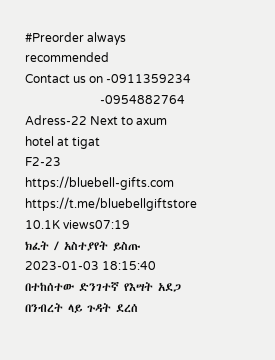#Preorder always recommended
Contact us on -0911359234
                         -0954882764
Adress-22 Next to axum hotel at tigat
F2-23
https://bluebell-gifts.com
https://t.me/bluebellgiftstore
10.1K views07:19
ክፈት / አስተያየት ይስጡ
2023-01-03 18:15:40
በተከሰተው ድንገተኛ የእሣት አደጋ በንብረት ላይ ጉዳት ደረሰ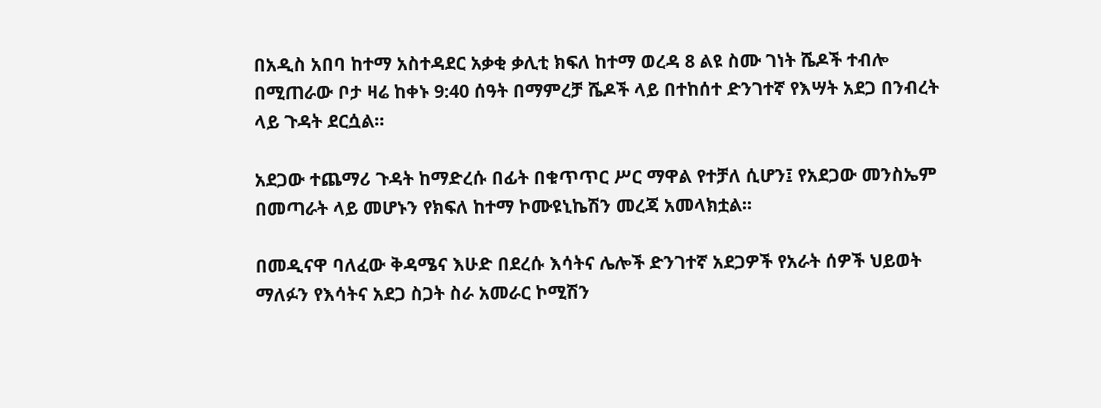በአዲስ አበባ ከተማ አስተዳደር አቃቂ ቃሊቲ ክፍለ ከተማ ወረዳ 8 ልዩ ስሙ ገነት ሼዶች ተብሎ በሚጠራው ቦታ ዛሬ ከቀኑ 9:40 ሰዓት በማምረቻ ሼዶች ላይ በተከሰተ ድንገተኛ የእሣት አደጋ በንብረት ላይ ጉዳት ደርሷል።

አደጋው ተጨማሪ ጉዳት ከማድረሱ በፊት በቁጥጥር ሥር ማዋል የተቻለ ሲሆን፤ የአደጋው መንስኤም በመጣራት ላይ መሆኑን የክፍለ ከተማ ኮሙዩኒኬሽን መረጃ አመላክቷል፡፡

በመዲናዋ ባለፈው ቅዳሜና እሁድ በደረሱ እሳትና ሌሎች ድንገተኛ አደጋዎች የአራት ሰዎች ህይወት ማለፉን የእሳትና አደጋ ስጋት ስራ አመራር ኮሚሽን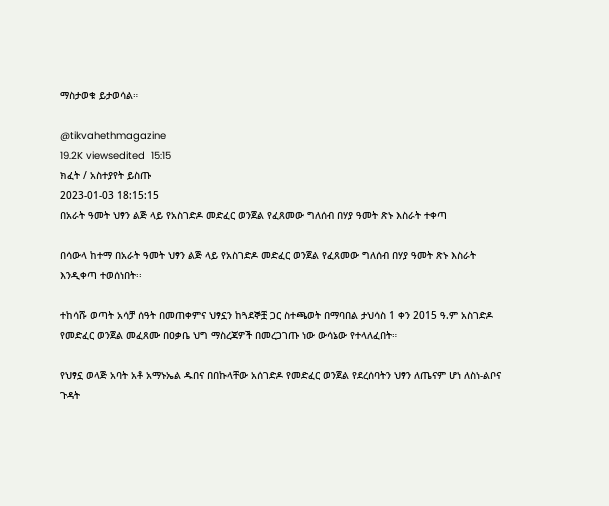ማስታወቁ ይታወሳል።

@tikvahethmagazine
19.2K viewsedited  15:15
ክፈት / አስተያየት ይስጡ
2023-01-03 18:15:15
በአራት ዓመት ህፃን ልጅ ላይ የአስገድዶ መድፈር ወንጀል የፈጸመው ግለሰብ በሃያ ዓመት ጽኑ እስራት ተቀጣ

በሳውላ ከተማ በአራት ዓመት ህፃን ልጅ ላይ የአስገድዶ መድፈር ወንጀል የፈጸመው ግለሰብ በሃያ ዓመት ጽኑ እስራት እንዲቀጣ ተወሰነበት፡፡

ተከሳሹ ወጣት አሳቻ ሰዓት በመጠቀምና ህፃኗን ከጓደኞቿ ጋር ስተጫወት በማባበል ታህሳስ 1 ቀን 2015 ዓ.ም አስገድዶ የመድፈር ወንጀል መፈጸሙ በዐቃቤ ህግ ማስረጃዎች በመረጋገጡ ነው ውሳኔው የተላለፈበት።

የህፃኗ ወላጅ አባት አቶ አማኑኤል ዱበና በበኩላቸው አሰገድዶ የመድፈር ወንጀል የደረሰባትን ህፃን ለጤናም ሆነ ለስነ-ልቦና ጉዳት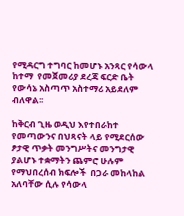የሚዳርግ ተግባር ከመሆኑ አንጻር የሳውላ ከተማ  የመጀመሪያ ደረጃ ፍርድ ቤት የውሳኔ አስጣጥ አስተማሪ አይደለም ብለዋል፡፡

ከቅርብ ጊዜ ወዲህ እየተበራከተ የመጣውንና በህጻናት ላይ የሚደርሰው ፆታዊ ጥቃት መንግሥትና መንግታዊ ያልሆኑ ተቋማትን ጨምሮ ሁሉም የማህበረሰብ ክፍሎች  በጋራ መከላከል አለባቸው ሲሉ የሳውላ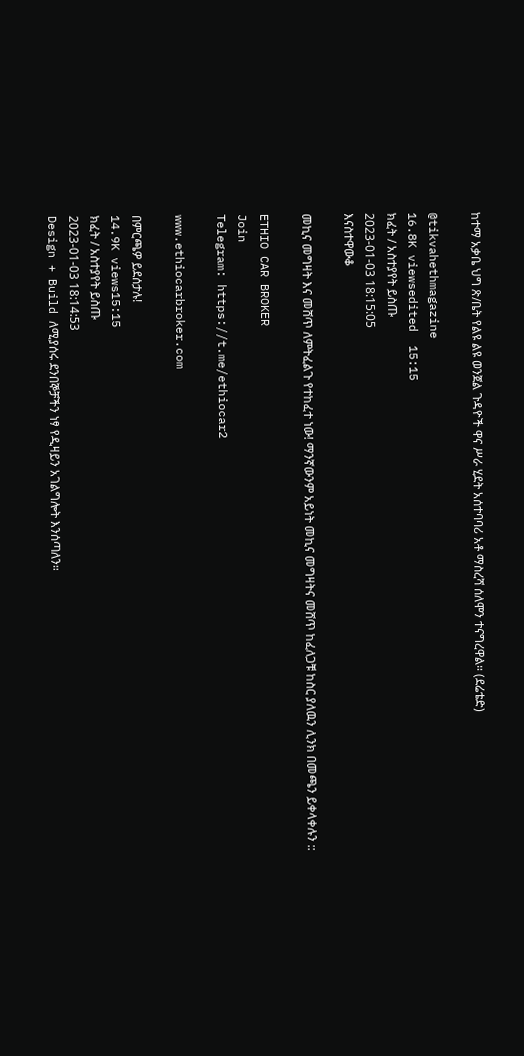ከተማ አቃቤ ህግ ጽ/ቤት የልዩ ልዩ ወንጀል ጉዳዮች ዋና ሥራ ሂደት አሰተባባሪ አቶ ማስረሻ ሰለሞን ተናግረዋል። (ደሬቴድ)

@tikvahethmagazine
16.8K viewsedited  15:15
ክፈት / አስተያየት ይስጡ
2023-01-03 18:15:05
እናስተዋውቆ

መኪና መግዛት እና መሸጥ ለምትፈልጉ የተከፈተ ነው! ማንኛውንም አይነት መኪና መግዛትና መሸጥ ከፈለጋቹ ከስር ያለዉን ሊንክ በመጫን ይቀላቀሉን ::

ETHIO CAR BROKER
Join
Telegram: https://t.me/ethiocar2

www.ethiocarbroker.com

በምርጫዎ ይደሰታሉ!
14.9K views15:15
ክፈት / አስተያየት ይስጡ
2023-01-03 18:14:53
Design + Build ለሚያሰሩ ደንበኞቻችን ነፃ የዲዛይን አገልግሎት እንሰጣለን።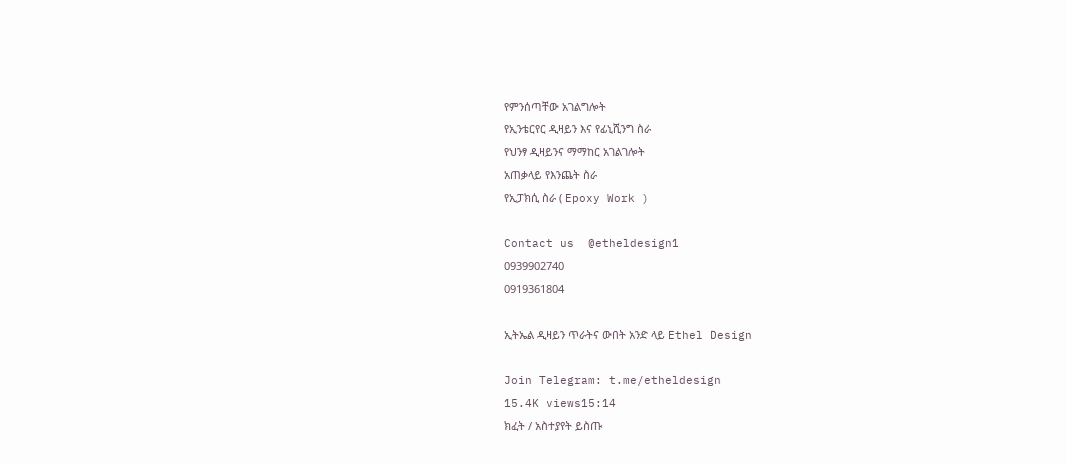የምንሰጣቸው አገልግሎት
የኢንቴርየር ዲዛይን እና የፊኒሺንግ ስራ
የህንፃ ዲዛይንና ማማከር አገልገሎት
አጠቃላይ የእንጨት ስራ
የኢፓክሲ ስራ ( Epoxy Work )

Contact us  @etheldesign1
0939902740
0919361804

ኢትኤል ዲዛይን ጥራትና ውበት አንድ ላይ Ethel Design

Join Telegram: t.me/etheldesign
15.4K views15:14
ክፈት / አስተያየት ይስጡ